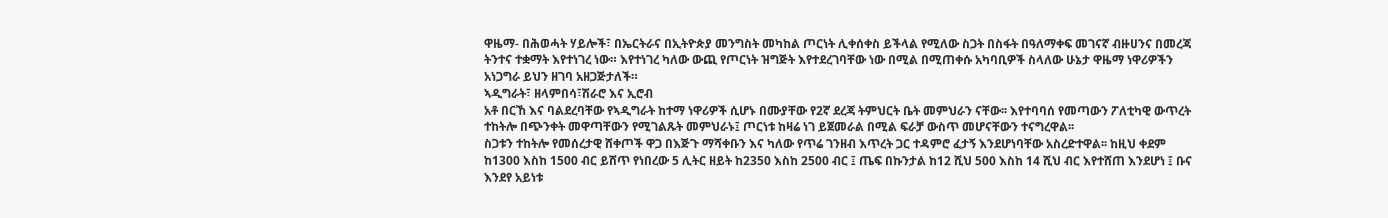ዋዜማ- በሕወሓት ሃይሎች፣ በኤርትራና በኢትዮጵያ መንግስት መካከል ጦርነት ሊቀሰቀስ ይችላል የሚለው ስጋት በስፋት በዓለማቀፍ መገናኛ ብዙሀንና በመረጃ ትንተና ተቋማት እየተነገረ ነው። እየተነገረ ካለው ውጪ የጦርነት ዝግጅት እየተደረገባቸው ነው በሚል በሚጠቀሱ አካባቢዎች ስላለው ሁኔታ ዋዜማ ነዋሪዎችን አነጋግራ ይህን ዘገባ አዘጋጅታለች።
ኣዲግራት፣ ዘላምበሳ፣ሽራሮ እና ኢሮብ
አቶ በርኸ እና ባልደረባቸው የኣዲግራት ከተማ ነዋሪዎች ሲሆኑ በሙያቸው የ2ኛ ደረጃ ትምህርት ቤት መምህራን ናቸው፡፡ እየተባባሰ የመጣውን ፖለቲካዊ ውጥረት ተከትሎ በጭንቀት መዋጣቸውን የሚገልጹት መምህራኑ፤ ጦርነቱ ከዛሬ ነገ ይጀመራል በሚል ፍራቻ ውስጥ መሆናቸውን ተናግረዋል፡፡
ስጋቱን ተከትሎ የመሰረታዊ ሸቀጦች ዋጋ በእጅጉ ማሻቀቡን እና ካለው የጥሬ ገንዘብ እጥረት ጋር ተዳምሮ ፈታኝ እንደሆነባቸው አስረድተዋል፡፡ ከዚህ ቀደም ከ1300 እስከ 1500 ብር ይሸጥ የነበረው 5 ሊትር ዘይት ከ2350 እስከ 2500 ብር ፤ ጤፍ በኩንታል ከ12 ሺህ 500 እስከ 14 ሺህ ብር እየተሸጠ እንደሆነ ፤ ቡና እንደየ አይነቱ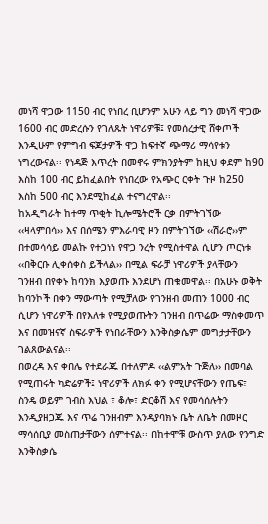መነሻ ዋጋው 1150 ብር የነበረ ቢሆንም አሁን ላይ ግን መነሻ ዋጋው 1600 ብር መድረሱን የገለጹት ነዋሪዎቹ፤ የመሰረታዊ ሸቀጦች እንዲሁም የምግብ ፍጆታዎች ዋጋ ከፍተኛ ጭማሪ ማሳየቱን ነግረውናል፡፡ የነዳጅ እጥረት በመኖሩ ምክንያትም ከዚህ ቀደም ከ90 እስከ 100 ብር ይከፈልበት የነበረው የአጭር ርቀት ጉዞ ከ250 እስከ 500 ብር እንደሚከፈል ተናግረዋል፡፡
ከአዲግራት ከተማ ጥቂት ኪሎሜትሮች ርቃ በምትገኘው ‹‹ዛላምበሳ›› እና በሰሜን ምእራባዊ ዞን በምትገኘው ‹‹ሽራሮ››ም በተመሳሳይ መልኩ የተጋነነ የዋጋ ንረት የሚስተዋል ሲሆን ጦርነቱ ‹‹በቅርቡ ሊቀሰቀስ ይችላል›› በሚል ፍራቻ ነዋሪዎች ያላቸውን ገንዘብ በየቀኑ ከባንክ እያወጡ እንደሆነ ጠቁመዋል፡፡ በአሁኑ ወቅት ከባንኮች በቀን ማውጣት የሚቻለው የገንዘብ መጠን 1000 ብር ሲሆን ነዋሪዎች በየእለቱ የሚያወጡትን ገንዘብ በጥሬው ማስቀመጥ እና በመዝናኛ ስፍራዎች የነበራቸውን እንቅስቃሴም መግታታቸውን ገልጸውልናል፡፡
በወረዳ እና ቀበሌ የተደራጁ በተለምዶ ‹‹ልምአት ጉጅለ›› በመባል የሚጠሩት ካድሬዎች፤ ነዋሪዎች ለክፉ ቀን የሚሆናቸውን የጤፍ፣ ስንዴ ወይም ገብስ እህል ፣ ቆሎ፣ ድርቆሽ እና የመሳሰሉትን እንዲያዘጋጁ እና ጥሬ ገንዘብም እንዳያባክኑ ቤት ለቤት በመዞር ማሳሰቢያ መስጠታቸውን ሰምተናል፡፡ በከተሞቹ ውስጥ ያለው የንግድ እንቅስቃሴ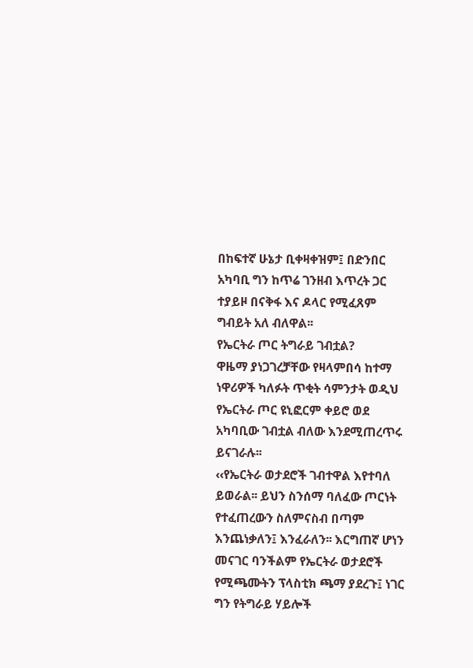በከፍተኛ ሁኔታ ቢቀዛቀዝም፤ በድንበር አካባቢ ግን ከጥሬ ገንዘብ እጥረት ጋር ተያይዞ በናቅፋ እና ዶላር የሚፈጸም ግብይት አለ ብለዋል፡፡
የኤርትራ ጦር ትግራይ ገብቷል?
ዋዜማ ያነጋገረቻቸው የዛላምበሳ ከተማ ነዋሪዎች ካለፉት ጥቂት ሳምንታት ወዲህ የኤርትራ ጦር ዩኒፎርም ቀይሮ ወደ አካባቢው ገብቷል ብለው እንደሚጠረጥሩ ይናገራሉ፡፡
‹‹የኤርትራ ወታደሮች ገብተዋል እየተባለ ይወራል፡፡ ይህን ስንሰማ ባለፈው ጦርነት የተፈጠረውን ስለምናስብ በጣም እንጨነቃለን፤ እንፈራለን፡፡ እርግጠኛ ሆነን መናገር ባንችልም የኤርትራ ወታደሮች የሚጫሙትን ፕላስቲክ ጫማ ያደረጉ፤ ነገር ግን የትግራይ ሃይሎች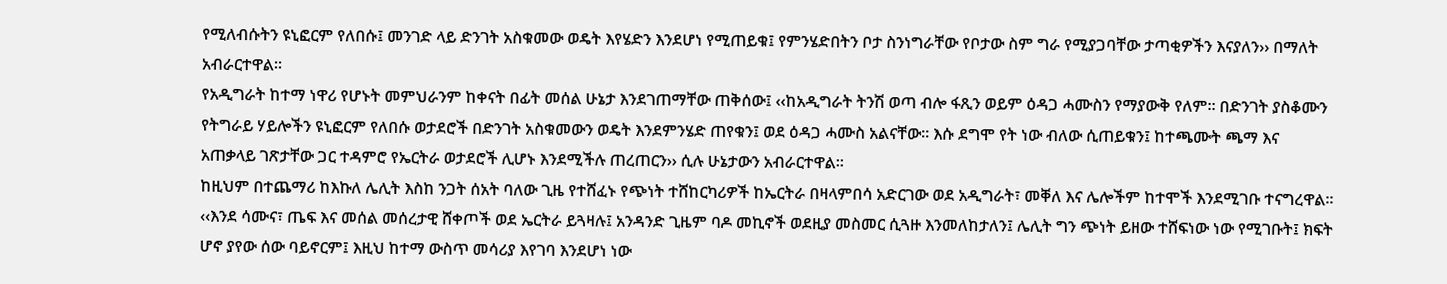የሚለብሱትን ዩኒፎርም የለበሱ፤ መንገድ ላይ ድንገት አስቁመው ወዴት እየሄድን እንደሆነ የሚጠይቁ፤ የምንሄድበትን ቦታ ስንነግራቸው የቦታው ስም ግራ የሚያጋባቸው ታጣቂዎችን እናያለን›› በማለት አብራርተዋል፡፡
የአዲግራት ከተማ ነዋሪ የሆኑት መምህራንም ከቀናት በፊት መሰል ሁኔታ እንደገጠማቸው ጠቅሰው፤ ‹‹ከአዲግራት ትንሽ ወጣ ብሎ ፋጺን ወይም ዕዳጋ ሓሙስን የማያውቅ የለም፡፡ በድንገት ያስቆሙን የትግራይ ሃይሎችን ዩኒፎርም የለበሱ ወታደሮች በድንገት አስቁመውን ወዴት እንደምንሄድ ጠየቁን፤ ወደ ዕዳጋ ሓሙስ አልናቸው፡፡ እሱ ደግሞ የት ነው ብለው ሲጠይቁን፤ ከተጫሙት ጫማ እና አጠቃላይ ገጽታቸው ጋር ተዳምሮ የኤርትራ ወታደሮች ሊሆኑ እንደሚችሉ ጠረጠርን›› ሲሉ ሁኔታውን አብራርተዋል፡፡
ከዚህም በተጨማሪ ከእኩለ ሌሊት እስከ ንጋት ሰአት ባለው ጊዜ የተሸፈኑ የጭነት ተሸከርካሪዎች ከኤርትራ በዛላምበሳ አድርገው ወደ አዲግራት፣ መቐለ እና ሌሎችም ከተሞች እንደሚገቡ ተናግረዋል፡፡ ‹‹እንደ ሳሙና፣ ጤፍ እና መሰል መሰረታዊ ሸቀጦች ወደ ኤርትራ ይጓዛሉ፤ አንዳንድ ጊዜም ባዶ መኪኖች ወደዚያ መስመር ሲጓዙ እንመለከታለን፤ ሌሊት ግን ጭነት ይዘው ተሸፍነው ነው የሚገቡት፤ ክፍት ሆኖ ያየው ሰው ባይኖርም፤ እዚህ ከተማ ውስጥ መሳሪያ እየገባ እንደሆነ ነው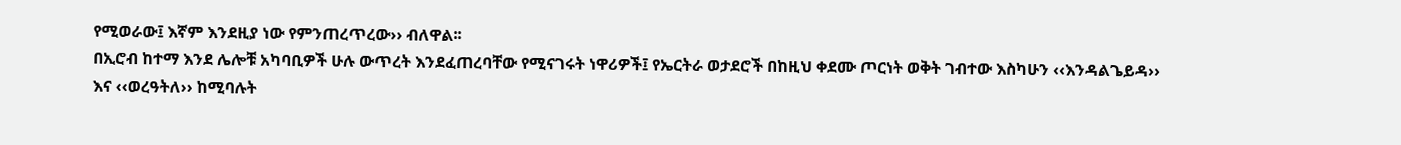የሚወራው፤ እኛም እንደዚያ ነው የምንጠረጥረው›› ብለዋል፡፡
በኢሮብ ከተማ እንደ ሌሎቹ አካባቢዎች ሁሉ ውጥረት እንደፈጠረባቸው የሚናገሩት ነዋሪዎች፤ የኤርትራ ወታደሮች በከዚህ ቀደሙ ጦርነት ወቅት ገብተው እስካሁን ‹‹እንዳልጌይዳ›› እና ‹‹ወረዓትለ›› ከሚባሉት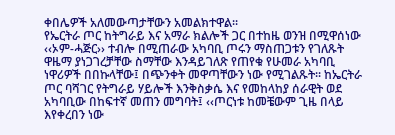ቀበሌዎች አለመውጣታቸውን አመልክተዋል፡፡
የኤርትራ ጦር ከትግራይ እና አማራ ክልሎች ጋር በተከዜ ወንዝ በሚዋሰነው ‹‹ኦም-ሓጅር›› ተብሎ በሚጠራው አካባቢ ጦሩን ማስጠጋቱን የገለጹት ዋዜማ ያነጋገረቻቸው ስማቸው እንዳይገለጽ የጠየቁ የሁመራ አካባቢ ነዋሪዎች በበኩላቸው፤ በጭንቀት መዋጣቸውን ነው የሚገልጹት፡፡ ከኤርትራ ጦር ባሻገር የትግራይ ሃይሎች እንቅስቃሴ እና የመከላከያ ሰራዊት ወደ አካባቢው በከፍተኛ መጠን መግባት፤ ‹‹ጦርነቱ ከመቼውም ጊዜ በላይ እየቀረበን ነው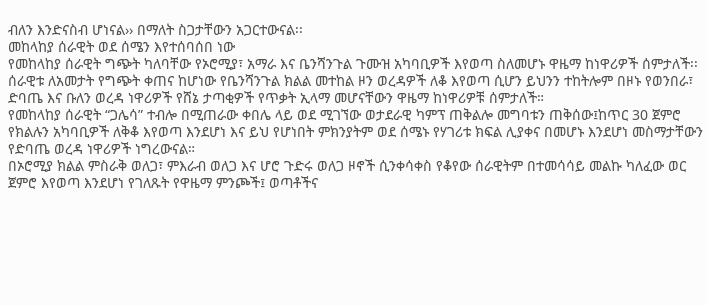ብለን እንድናስብ ሆነናል›› በማለት ስጋታቸውን አጋርተውናል፡፡
መከላከያ ሰራዊት ወደ ሰሜን እየተሰባሰበ ነው
የመከላከያ ሰራዊት ግጭት ካለባቸው የኦሮሚያ፣ አማራ እና ቤንሻንጉል ጉሙዝ አካባቢዎች እየወጣ ስለመሆኑ ዋዜማ ከነዋሪዎች ሰምታለች፡፡
ሰራዊቱ ለአመታት የግጭት ቀጠና ከሆነው የቤንሻንጉል ክልል መተከል ዞን ወረዳዎች ለቆ እየወጣ ሲሆን ይህንን ተከትሎም በዞኑ የወንበራ፣ ድባጤ እና ቡለን ወረዳ ነዋሪዎች የሸኔ ታጣቂዎች የጥቃት ኢላማ መሆናቸውን ዋዜማ ከነዋሪዎቹ ሰምታለች።
የመከላከያ ሰራዊት “ጋሌሳ” ተብሎ በሚጠራው ቀበሌ ላይ ወደ ሚገኘው ወታደራዊ ካምፕ ጠቅልሎ መግባቱን ጠቅሰው፤ከጥር 30 ጀምሮ የክልሉን አካባቢዎች ለቅቆ እየወጣ እንደሆነ እና ይህ የሆነበት ምክንያትም ወደ ሰሜኑ የሃገሪቱ ክፍል ሊያቀና በመሆኑ እንደሆነ መስማታቸውን የድባጤ ወረዳ ነዋሪዎች ነግረውናል።
በኦሮሚያ ክልል ምስራቅ ወለጋ፣ ምእራብ ወለጋ እና ሆሮ ጉድሩ ወለጋ ዞኖች ሲንቀሳቀስ የቆየው ሰራዊትም በተመሳሳይ መልኩ ካለፈው ወር ጀምሮ እየወጣ እንደሆነ የገለጹት የዋዜማ ምንጮች፤ ወጣቶችና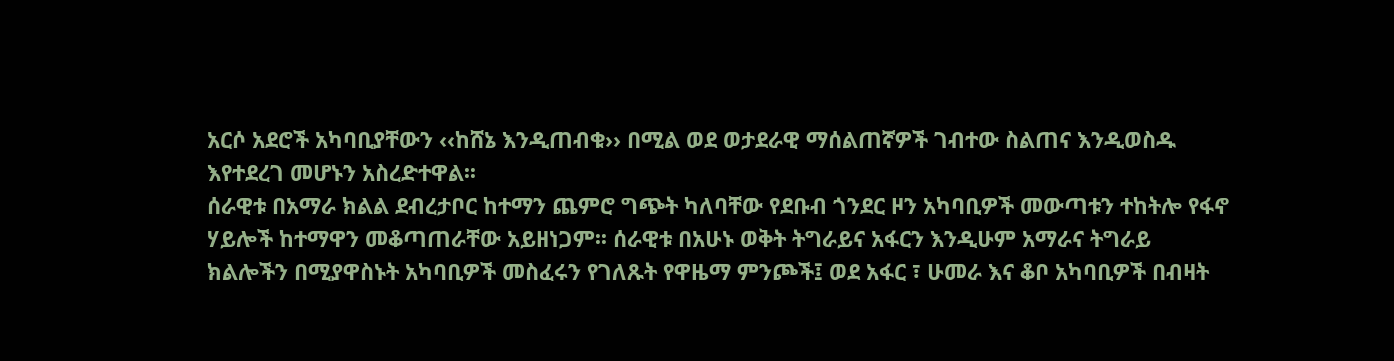አርሶ አደሮች አካባቢያቸውን ‹‹ከሸኔ እንዲጠብቁ›› በሚል ወደ ወታደራዊ ማሰልጠኛዎች ገብተው ስልጠና እንዲወስዱ እየተደረገ መሆኑን አስረድተዋል፡፡
ሰራዊቱ በአማራ ክልል ደብረታቦር ከተማን ጨምሮ ግጭት ካለባቸው የደቡብ ጎንደር ዞን አካባቢዎች መውጣቱን ተከትሎ የፋኖ ሃይሎች ከተማዋን መቆጣጠራቸው አይዘነጋም፡፡ ሰራዊቱ በአሁኑ ወቅት ትግራይና አፋርን እንዲሁም አማራና ትግራይ ክልሎችን በሚያዋስኑት አካባቢዎች መስፈሩን የገለጹት የዋዜማ ምንጮች፤ ወደ አፋር ፣ ሁመራ እና ቆቦ አካባቢዎች በብዛት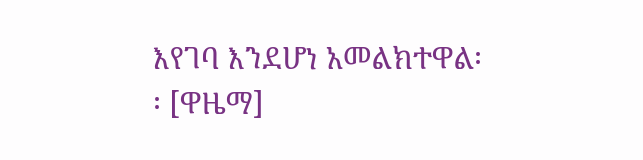እየገባ እንደሆነ አመልክተዋል፡፡ [ዋዜማ]